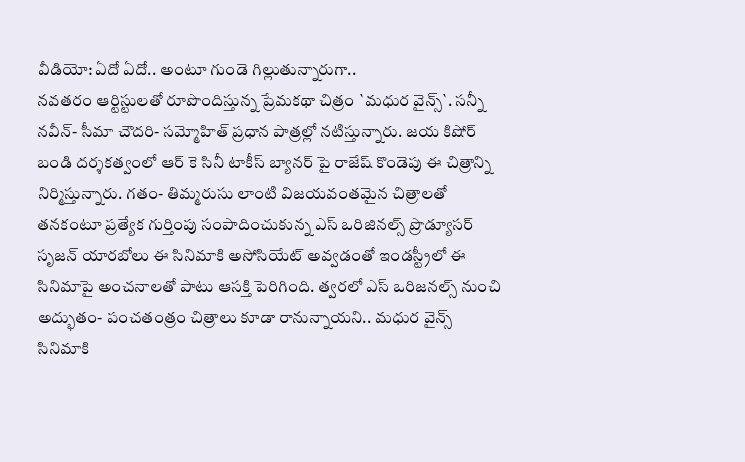వీడియో: ఏదో ఏదో.. అంటూ గుండె గిల్లుతున్నారుగా..
నవతరం ఆర్టిస్టులతో రూపొందిస్తున్న ప్రేమకథా చిత్రం `మధుర వైన్స్`. సన్నీ నవీన్- సీమా చౌదరి- సమ్మోహిత్ ప్రధాన పాత్రల్లో నటిస్తున్నారు. జయ కిషోర్ బండి దర్శకత్వంలో ఆర్ కె సినీ టాకీస్ బ్యానర్ పై రాజేష్ కొండెపు ఈ చిత్రాన్ని నిర్మిస్తున్నారు. గతం- తిమ్మరుసు లాంటి విజయవంతమైన చిత్రాలతో తనకంటూ ప్రత్యేక గుర్తింపు సంపాదించుకున్న ఎస్ ఒరిజినల్స్ ప్రొడ్యూసర్ సృజన్ యారబోలు ఈ సినిమాకి అసోసియేట్ అవ్వడంతో ఇండస్ట్రీలో ఈ సినిమాపై అంచనాలతో పాటు ఆసక్తి పెరిగింది. త్వరలో ఎస్ ఒరిజనల్స్ నుంచి అద్భుతం- పంచతంత్రం చిత్రాలు కూడా రానున్నాయని.. మధుర వైన్స్ సినిమాకి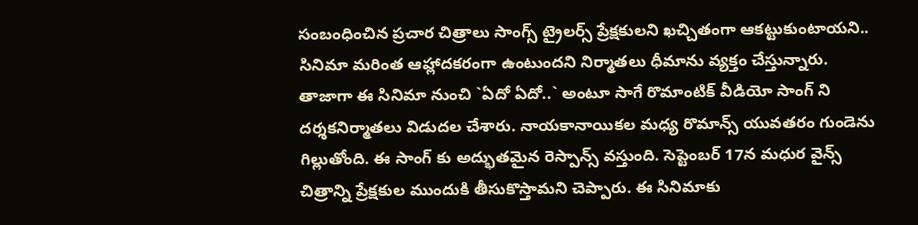సంబంధించిన ప్రచార చిత్రాలు సాంగ్స్ ట్రైలర్స్ ప్రేక్షకులని ఖచ్చితంగా ఆకట్టుకుంటాయని.. సినిమా మరింత ఆహ్లాదకరంగా ఉంటుందని నిర్మాతలు ధీమాను వ్యక్తం చేస్తున్నారు.
తాజాగా ఈ సినిమా నుంచి `ఏదో ఏదో..` అంటూ సాగే రొమాంటిక్ వీడియో సాంగ్ ని దర్శకనిర్మాతలు విడుదల చేశారు. నాయకానాయికల మధ్య రొమాన్స్ యువతరం గుండెను గిల్లుతోంది. ఈ సాంగ్ కు అద్భుతమైన రెస్పాన్స్ వస్తుంది. సెప్టెంబర్ 17న మధుర వైన్స్ చిత్రాన్ని ప్రేక్షకుల ముందుకి తీసుకొస్తామని చెప్పారు. ఈ సినిమాకు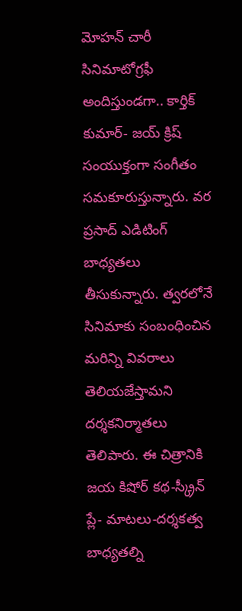మోహన్ చారీ సినిమాటోగ్రఫీ అందిస్తుండగా.. కార్తిక్ కుమార్- జయ్ క్రిష్ సంయుక్తంగా సంగీతం సమకూరుస్తున్నారు. వర ప్రసాద్ ఎడిటింగ్ బాధ్యతలు తీసుకున్నారు. త్వరలోనే సినిమాకు సంబంధించిన మరిన్ని వివరాలు తెలియజేస్తామని దర్శకనిర్మాతలు తెలిపారు. ఈ చిత్రానికి జయ కిషోర్ కథ-స్క్రీన్ ప్లే- మాటలు-దర్శకత్వ బాధ్యతల్ని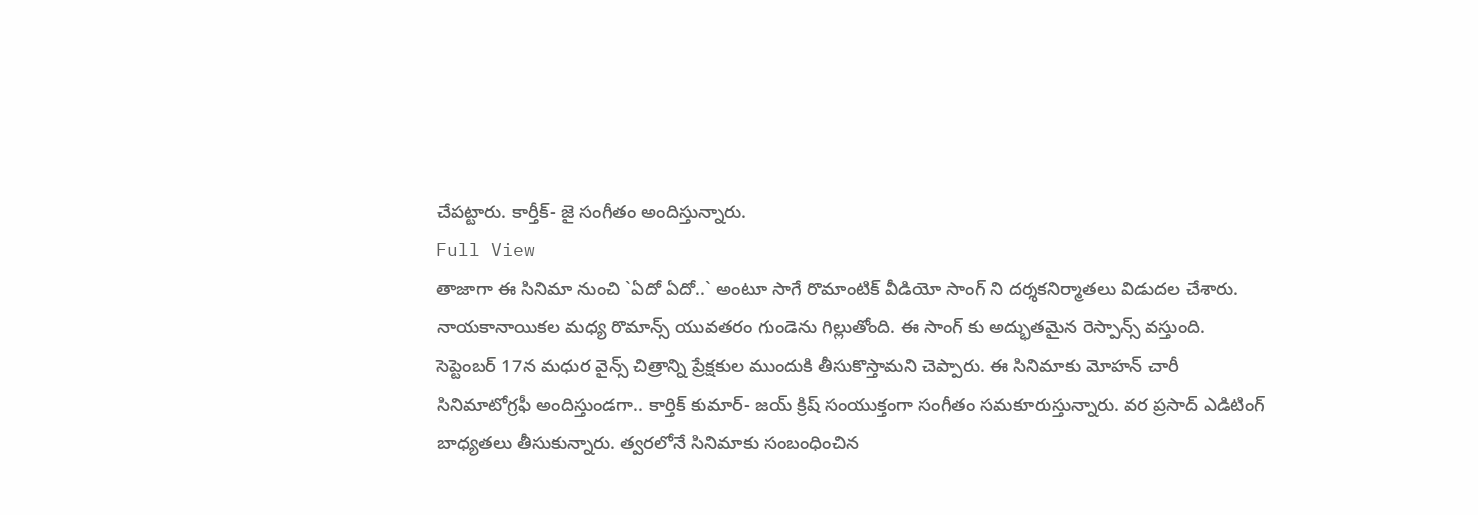చేపట్టారు. కార్తీక్- జై సంగీతం అందిస్తున్నారు.
Full View
తాజాగా ఈ సినిమా నుంచి `ఏదో ఏదో..` అంటూ సాగే రొమాంటిక్ వీడియో సాంగ్ ని దర్శకనిర్మాతలు విడుదల చేశారు. నాయకానాయికల మధ్య రొమాన్స్ యువతరం గుండెను గిల్లుతోంది. ఈ సాంగ్ కు అద్భుతమైన రెస్పాన్స్ వస్తుంది. సెప్టెంబర్ 17న మధుర వైన్స్ చిత్రాన్ని ప్రేక్షకుల ముందుకి తీసుకొస్తామని చెప్పారు. ఈ సినిమాకు మోహన్ చారీ సినిమాటోగ్రఫీ అందిస్తుండగా.. కార్తిక్ కుమార్- జయ్ క్రిష్ సంయుక్తంగా సంగీతం సమకూరుస్తున్నారు. వర ప్రసాద్ ఎడిటింగ్ బాధ్యతలు తీసుకున్నారు. త్వరలోనే సినిమాకు సంబంధించిన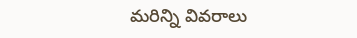మరిన్ని వివరాలు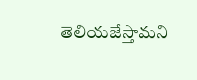తెలియజేస్తామని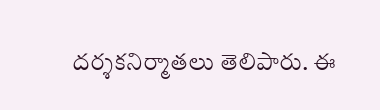దర్శకనిర్మాతలు తెలిపారు. ఈ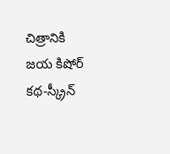చిత్రానికి జయ కిషోర్ కథ-స్క్రీన్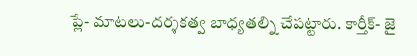ప్లే- మాటలు-దర్శకత్వ బాధ్యతల్ని చేపట్టారు. కార్తీక్- జై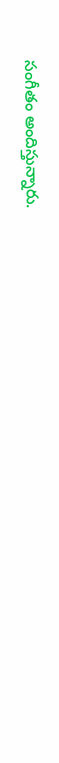సంగీతం అందిస్తున్నారు.